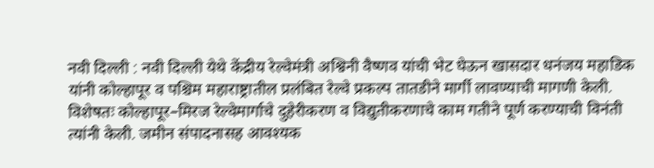नवी दिल्ली : नवी दिल्ली येथे केंद्रीय रेल्वेमंत्री अश्विनी वैष्णव यांची भेट घेऊन खासदार धनंजय महाडिक यांनी कोल्हापूर व पश्चिम महाराष्ट्रातील प्रलंबित रेल्वे प्रकल्प तातडीने मार्गी लावण्याची मागणी केली. विशेषतः कोल्हापूर–मिरज रेल्वेमार्गाचे दुहेरीकरण व विद्युतीकरणाचे काम गतीने पूर्ण करण्याची विनंती त्यांनी केली. जमीन संपादनासह आवश्यक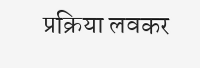प्रक्रिया लवकर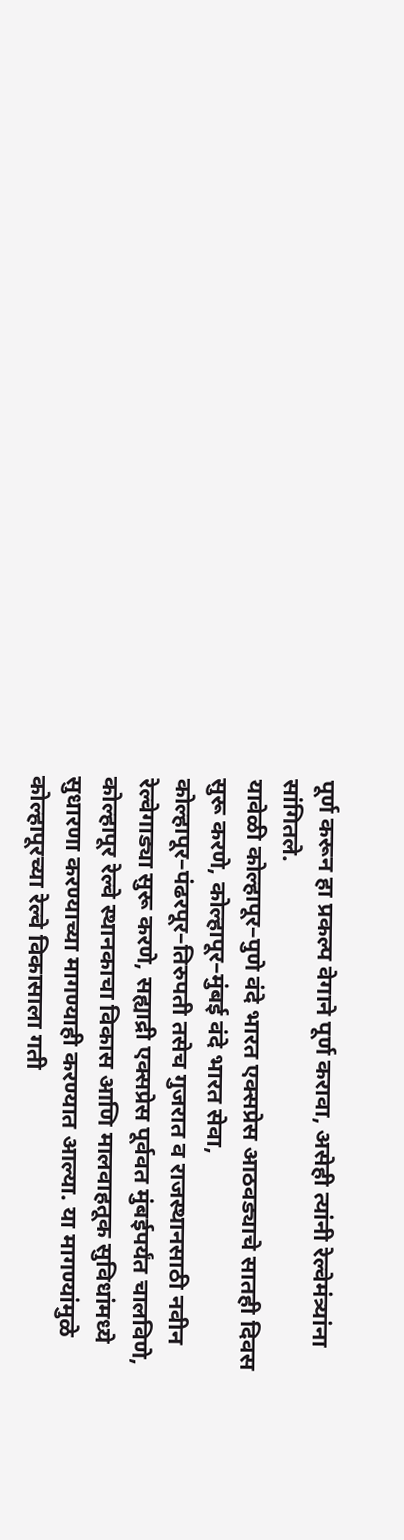पूर्ण करून हा प्रकल्प वेगाने पूर्ण करावा, असेही त्यांनी रेल्वेमंत्र्यांना सांगितले.
यावेळी कोल्हापूर–पुणे वंदे भारत एक्सप्रेस आठवड्याचे सातही दिवस सुरू करणे, कोल्हापूर–मुंबई वंदे भारत सेवा, कोल्हापूर–पंढरपूर–तिरुपती तसेच गुजरात व राजस्थानसाठी नवीन रेल्वेगाड्या सुरू करणे, सह्याद्री एक्सप्रेस पूर्ववत मुंबईपर्यंत चालविणे, कोल्हापूर रेल्वे स्थानकाचा विकास आणि मालवाहतूक सुविधांमध्ये सुधारणा करण्याच्या मागण्याही करण्यात आल्या. या मागण्यांमुळे कोल्हापूरच्या रेल्वे विकासाला गती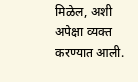मिळेल, अशी अपेक्षा व्यक्त करण्यात आली.